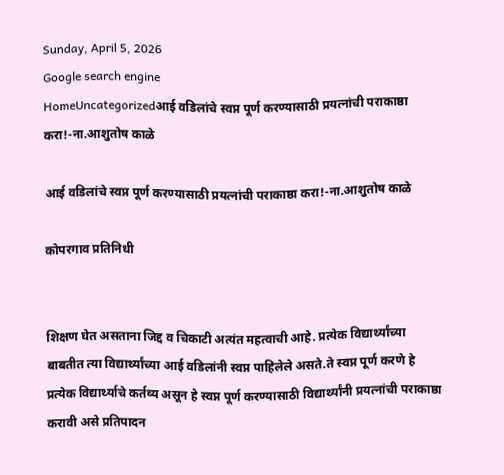Sunday, April 5, 2026
Google search engine
HomeUncategorizedआई वडिलांचे स्वप्न पूर्ण करण्यासाठी प्रयत्नांची पराकाष्ठा करा!-ना.आशुतोष काळे

आई वडिलांचे स्वप्न पूर्ण करण्यासाठी प्रयत्नांची पराकाष्ठा करा!-ना.आशुतोष काळे

कोपरगाव प्रतिनिधी


शिक्षण घेत असताना जिद्द व चिकाटी अत्यंत महत्वाची आहे. प्रत्येक विद्यार्थ्यांच्या बाबतीत त्या विद्यार्थ्यांच्या आई वडिलांनी स्वप्न पाहिलेले असते.ते स्वप्न पूर्ण करणे हे  प्रत्येक विद्यार्थ्याचे कर्तव्य असून हे स्वप्न पूर्ण करण्यासाठी विद्यार्थ्यांनी प्रयत्नांची पराकाष्ठा करावी असे प्रतिपादन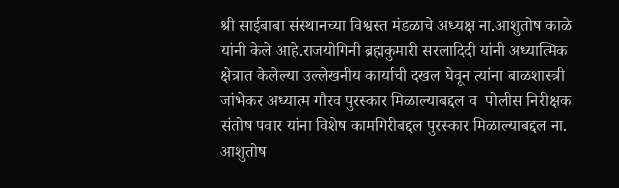श्री साईबाबा संस्थानच्या विश्वस्त मंडळाचे अध्यक्ष ना.आशुतोष काळे यांनी केले आहे.राजयोगिनी ब्रह्मकुमारी सरलादिदी यांनी अध्यात्मिक क्षेत्रात केलेल्या उल्लेखनीय कार्याची दखल घेवून त्यांना बाळशास्त्री जांभेकर अध्यात्म गौरव पुरस्कार मिळाल्याबद्दल व  पोलीस निरीक्षक संतोष पवार यांना विशेष कामगिरीबद्दल पुरस्कार मिळाल्याबद्दल ना. आशुतोष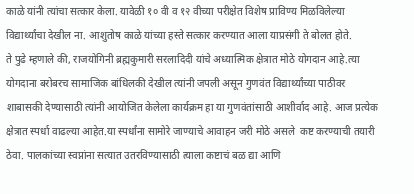काळे यांनी त्यांचा सत्कार केला. यावेळी १० वी व १२ वीच्या परीक्षेत विशेष प्राविण्य मिळविलेल्या विद्यार्थ्यांचा देखील ना. आशुतोष काळे यांच्या हस्ते सत्कार करण्यात आला याप्रसंगी ते बोलत होते.
ते पुढे म्हणाले की, राजयोगिनी ब्रह्मकुमारी सरलादिदी यांचे अध्यात्मिक क्षेत्रात मोठे योगदान आहे.त्या योगदाना बरोबरच सामाजिक बांधिलकी देखील त्यांनी जपली असून गुणवंत विद्यार्थ्यांच्या पाठीवर शाबासकी देण्यासाठी त्यांनी आयोजित केलेला कार्यक्रम हा या गुणवंतांसाठी आशीर्वाद आहे. आज प्रत्येक क्षेत्रात स्पर्धा वाढल्या आहेत.या स्पर्धांना सामोरे जाण्याचे आवाहन जरी मोठे असले  कष्ट करण्याची तयारी ठेवा. पालकांच्या स्वप्नांना सत्यात उतरविण्यासाठी त्याला कष्टाचं बळ द्या आणि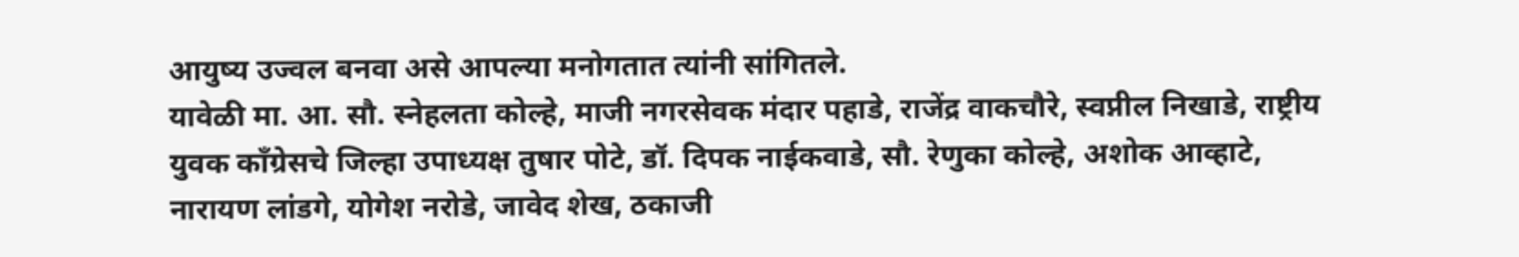आयुष्य उज्वल बनवा असे आपल्या मनोगतात त्यांनी सांगितले.
यावेळी मा. आ. सौ. स्नेहलता कोल्हे, माजी नगरसेवक मंदार पहाडे, राजेंद्र वाकचौरे, स्वप्नील निखाडे, राष्ट्रीय युवक काँग्रेसचे जिल्हा उपाध्यक्ष तुषार पोटे, डॉ. दिपक नाईकवाडे, सौ. रेणुका कोल्हे, अशोक आव्हाटे, नारायण लांडगे, योगेश नरोडे, जावेद शेख, ठकाजी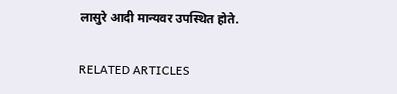लासुरे आदी मान्यवर उपस्थित होते.

RELATED ARTICLES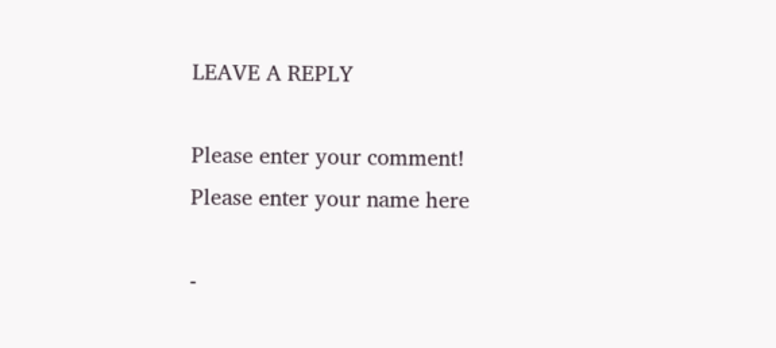LEAVE A REPLY

Please enter your comment!
Please enter your name here

-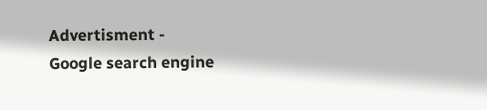Advertisment -
Google search engine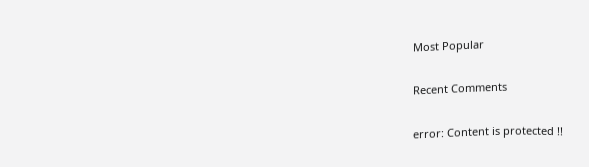Most Popular

Recent Comments

error: Content is protected !!